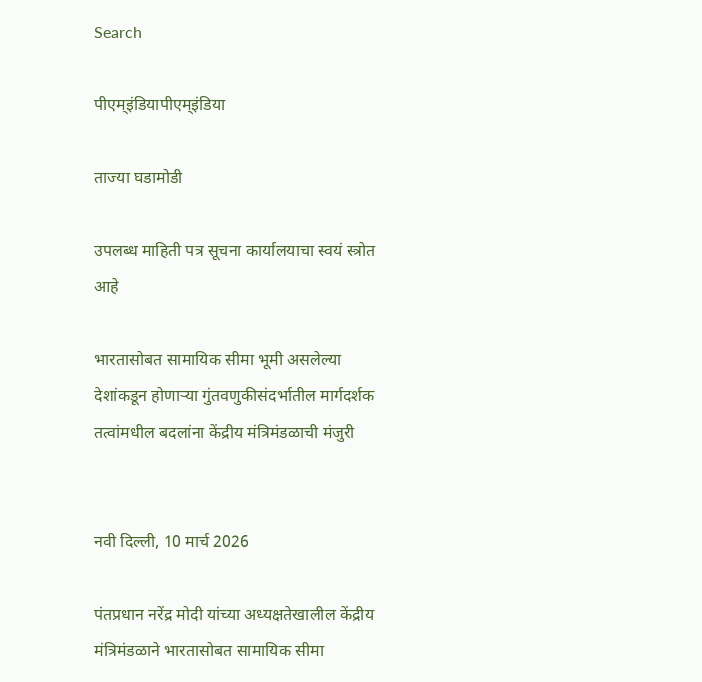Search

पीएम्इंडियापीएम्इंडिया

ताज्या घडामोडी

उपलब्ध माहिती पत्र सूचना कार्यालयाचा स्वयं स्त्रोत आहे

भारतासोबत सामायिक सीमा भूमी असलेल्या देशांकडून होणाऱ्या गुंतवणुकीसंदर्भातील मार्गदर्शक तत्वांमधील बदलांना केंद्रीय मंत्रिमंडळाची मंजुरी


नवी दिल्ली, 10 मार्च 2026

पंतप्रधान नरेंद्र मोदी यांच्या अध्यक्षतेखालील केंद्रीय मंत्रिमंडळाने भारतासोबत सामायिक सीमा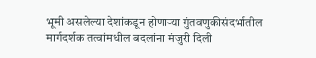भूमी असलेल्या देशांकडून होणाऱ्या गुंतवणुकीसंदर्भातील मार्गदर्शक तत्वांमधील बदलांना मंजुरी दिली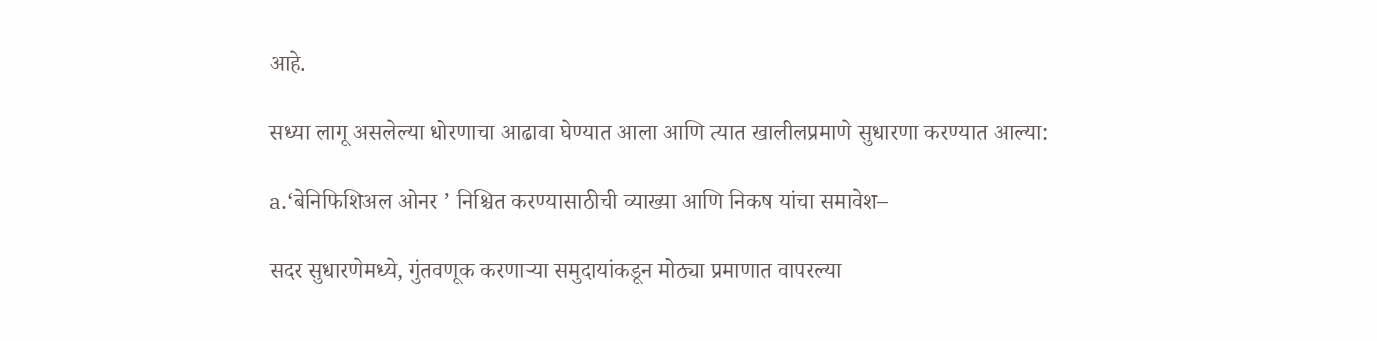आहे.

सध्या लागू असलेल्या धोरणाचा आढावा घेण्यात आला आणि त्यात खालीलप्रमाणे सुधारणा करण्यात आल्या:

a.‘बेनिफिशिअल ओनर ’ निश्चित करण्यासाठीची व्याख्या आणि निकष यांचा समावेश–

सदर सुधारणेमध्ये, गुंतवणूक करणाऱ्या समुदायांकडून मोठ्या प्रमाणात वापरल्या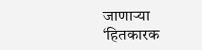जाणाऱ्या ‘हितकारक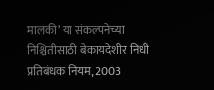मालकी’ या संकल्पनेच्या निश्चितीसाठी बेकायदेशीर निधी प्रतिबंधक नियम, 2003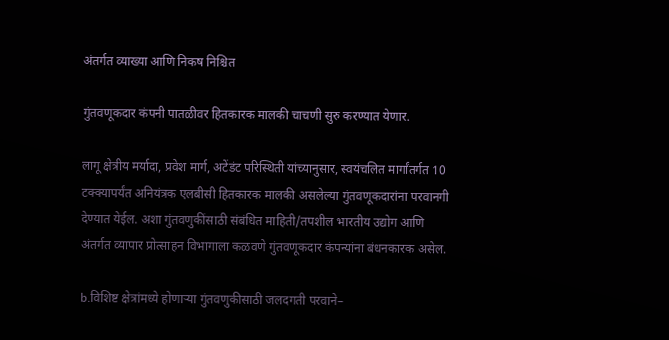अंतर्गत व्याख्या आणि निकष निश्चित

गुंतवणूकदार कंपनी पातळीवर हितकारक मालकी चाचणी सुरु करण्यात येणार.

लागू क्षेत्रीय मर्यादा, प्रवेश मार्ग, अटेंडंट परिस्थिती यांच्यानुसार, स्वयंचलित मार्गांतर्गत 10 टक्क्यापर्यंत अनियंत्रक एलबीसी हितकारक मालकी असलेल्या गुंतवणूकदारांना परवानगी देण्यात येईल. अशा गुंतवणुकींसाठी संबंधित माहिती/तपशील भारतीय उद्योग आणि अंतर्गत व्यापार प्रोत्साहन विभागाला कळवणे गुंतवणूकदार कंपन्यांना बंधनकारक असेल.

b.विशिष्ट क्षेत्रांमध्ये होणाऱ्या गुंतवणुकीसाठी जलदगती परवाने–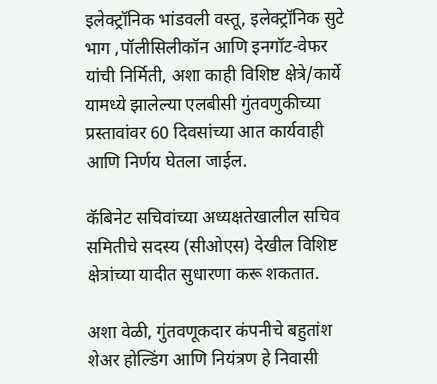इलेक्ट्रॉनिक भांडवली वस्तू, इलेक्ट्रॉनिक सुटे भाग ,पॉलीसिलीकॉन आणि इनगॉट-वेफर यांची निर्मिती, अशा काही विशिष्ट क्षेत्रे/कार्ये यामध्ये झालेल्या एलबीसी गुंतवणुकीच्या प्रस्तावांवर 60 दिवसांच्या आत कार्यवाही आणि निर्णय घेतला जाईल.

कॅबिनेट सचिवांच्या अध्यक्षतेखालील सचिव समितीचे सदस्य (सीओएस) देखील विशिष्ट क्षेत्रांच्या यादीत सुधारणा करू शकतात.

अशा वेळी, गुंतवणूकदार कंपनीचे बहुतांश शेअर होल्डिंग आणि नियंत्रण हे निवासी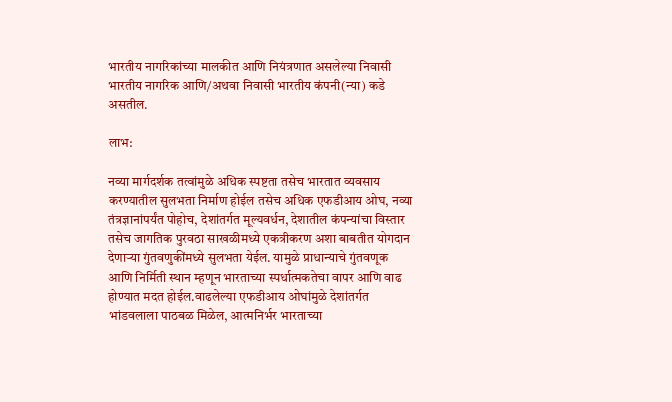भारतीय नागरिकांच्या मालकीत आणि नियंत्रणात असलेल्या निवासी भारतीय नागरिक आणि/अथवा निवासी भारतीय कंपनी(न्या) कडे असतील.

लाभ:

नव्या मार्गदर्शक तत्वांमुळे अधिक स्पष्टता तसेच भारतात व्यवसाय करण्यातील सुलभता निर्माण होईल तसेच अधिक एफडीआय ओघ, नव्या तंत्रज्ञानांपर्यंत पोहोच, देशांतर्गत मूल्यवर्धन, देशातील कंपन्यांचा विस्तार तसेच जागतिक पुरवठा साखळीमध्ये एकत्रीकरण अशा बाबतीत योगदान देणाऱ्या गुंतवणुकींमध्ये सुलभता येईल. यामुळे प्राधान्याचे गुंतवणूक आणि निर्मिती स्थान म्हणून भारताच्या स्पर्धात्मकतेचा वापर आणि वाढ होण्यात मदत होईल.वाढलेल्या एफडीआय ओघांमुळे देशांतर्गत भांडवलाला पाठबळ मिळेल, आत्मनिर्भर भारताच्या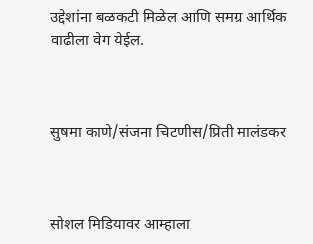उद्देशांना बळकटी मिळेल आणि समग्र आर्थिक वाढीला वेग येईल.



सुषमा काणे/संजना चिटणीस/प्रिती मालंडकर



सोशल मिडियावर आम्हाला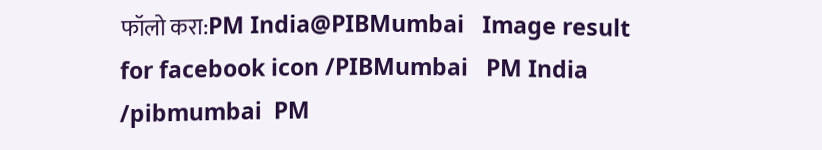फॉलो करा:PM India@PIBMumbai   Image result for facebook icon /PIBMumbai   PM India /pibmumbai  PM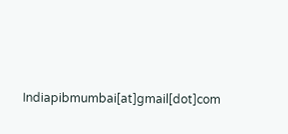Indiapibmumbai[at]gmail[dot]com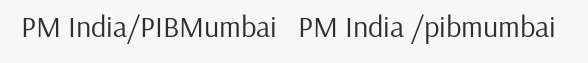PM India/PIBMumbai   PM India /pibmumbai